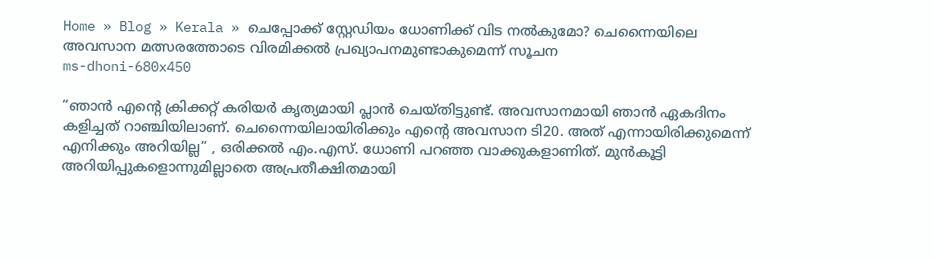Home » Blog » Kerala » ചെപ്പോക്ക് സ്റ്റേഡിയം ധോണിക്ക് വിട നൽകുമോ? ചെന്നൈയിലെ അവസാന മത്സരത്തോടെ വിരമിക്കൽ പ്രഖ്യാപനമുണ്ടാകുമെന്ന് സൂചന
ms-dhoni-680x450

“ഞാൻ എന്റെ ക്രിക്കറ്റ് കരിയർ കൃത്യമായി പ്ലാൻ ചെയ്തിട്ടുണ്ട്. അവസാനമായി ഞാൻ ഏകദിനം കളിച്ചത് റാഞ്ചിയിലാണ്. ചെന്നൈയിലായിരിക്കും എന്റെ അവസാന ടി20. അത് എന്നായിരിക്കുമെന്ന് എനിക്കും അറിയില്ല” , ഒരിക്കൽ എം.എസ്. ധോണി പറഞ്ഞ വാക്കുകളാണിത്. മുൻകൂട്ടി അറിയിപ്പുകളൊന്നുമില്ലാതെ അപ്രതീക്ഷിതമായി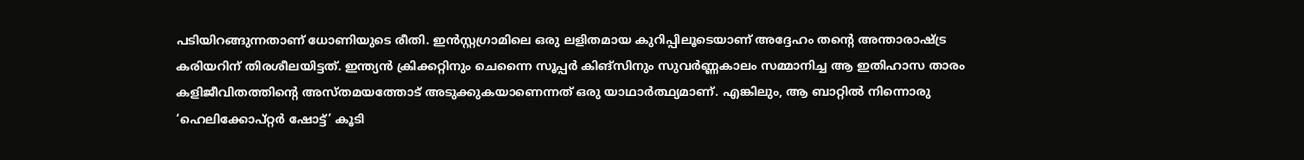പടിയിറങ്ങുന്നതാണ് ധോണിയുടെ രീതി. ഇൻസ്റ്റഗ്രാമിലെ ഒരു ലളിതമായ കുറിപ്പിലൂടെയാണ് അദ്ദേഹം തന്റെ അന്താരാഷ്ട്ര കരിയറിന് തിരശീലയിട്ടത്. ഇന്ത്യൻ ക്രിക്കറ്റിനും ചെന്നൈ സൂപ്പർ കിങ്സിനും സുവർണ്ണകാലം സമ്മാനിച്ച ആ ഇതിഹാസ താരം കളിജീവിതത്തിന്റെ അസ്തമയത്തോട് അടുക്കുകയാണെന്നത് ഒരു യാഥാർത്ഥ്യമാണ്. എങ്കിലും, ആ ബാറ്റിൽ നിന്നൊരു ‘ഹെലിക്കോപ്റ്റർ ഷോട്ട്’ കൂടി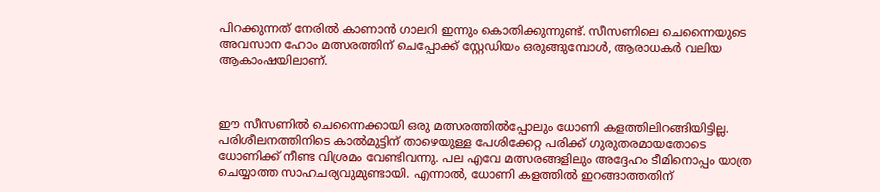പിറക്കുന്നത് നേരിൽ കാണാൻ ഗാലറി ഇന്നും കൊതിക്കുന്നുണ്ട്. സീസണിലെ ചെന്നൈയുടെ അവസാന ഹോം മത്സരത്തിന് ചെപ്പോക്ക് സ്റ്റേഡിയം ഒരുങ്ങുമ്പോൾ, ആരാധകർ വലിയ ആകാംഷയിലാണ്.



ഈ സീസണിൽ ചെന്നൈക്കായി ഒരു മത്സരത്തിൽപ്പോലും ധോണി കളത്തിലിറങ്ങിയിട്ടില്ല. പരിശീലനത്തിനിടെ കാൽമുട്ടിന് താഴെയുള്ള പേശിക്കേറ്റ പരിക്ക് ഗുരുതരമായതോടെ ധോണിക്ക് നീണ്ട വിശ്രമം വേണ്ടിവന്നു. പല എവേ മത്സരങ്ങളിലും അദ്ദേഹം ടീമിനൊപ്പം യാത്ര ചെയ്യാത്ത സാഹചര്യവുമുണ്ടായി. എന്നാൽ, ധോണി കളത്തിൽ ഇറങ്ങാത്തതിന്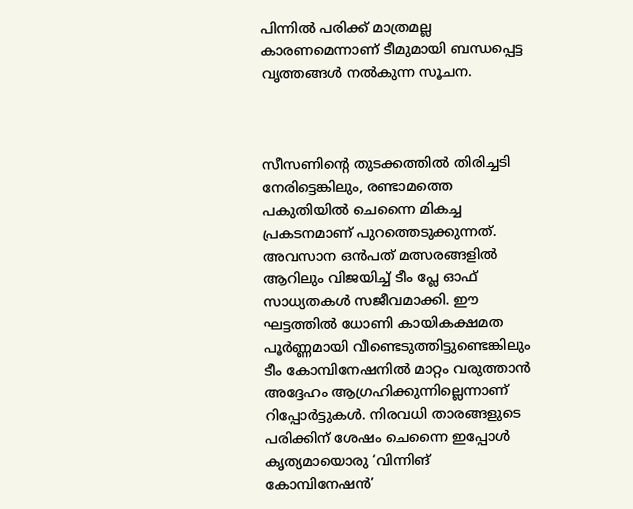പിന്നിൽ പരിക്ക് മാത്രമല്ല കാരണമെന്നാണ് ടീമുമായി ബന്ധപ്പെട്ട വൃത്തങ്ങൾ നൽകുന്ന സൂചന.



സീസണിന്റെ തുടക്കത്തിൽ തിരിച്ചടി നേരിട്ടെങ്കിലും, രണ്ടാമത്തെ പകുതിയിൽ ചെന്നൈ മികച്ച പ്രകടനമാണ് പുറത്തെടുക്കുന്നത്. അവസാന ഒൻപത് മത്സരങ്ങളിൽ ആറിലും വിജയിച്ച് ടീം പ്ലേ ഓഫ് സാധ്യതകൾ സജീവമാക്കി. ഈ ഘട്ടത്തിൽ ധോണി കായികക്ഷമത പൂർണ്ണമായി വീണ്ടെടുത്തിട്ടുണ്ടെങ്കിലും ടീം കോമ്പിനേഷനിൽ മാറ്റം വരുത്താൻ അദ്ദേഹം ആഗ്രഹിക്കുന്നില്ലെന്നാണ് റിപ്പോർട്ടുകൾ. നിരവധി താരങ്ങളുടെ പരിക്കിന് ശേഷം ചെന്നൈ ഇപ്പോൾ കൃത്യമായൊരു ‘വിന്നിങ് കോമ്പിനേഷൻ’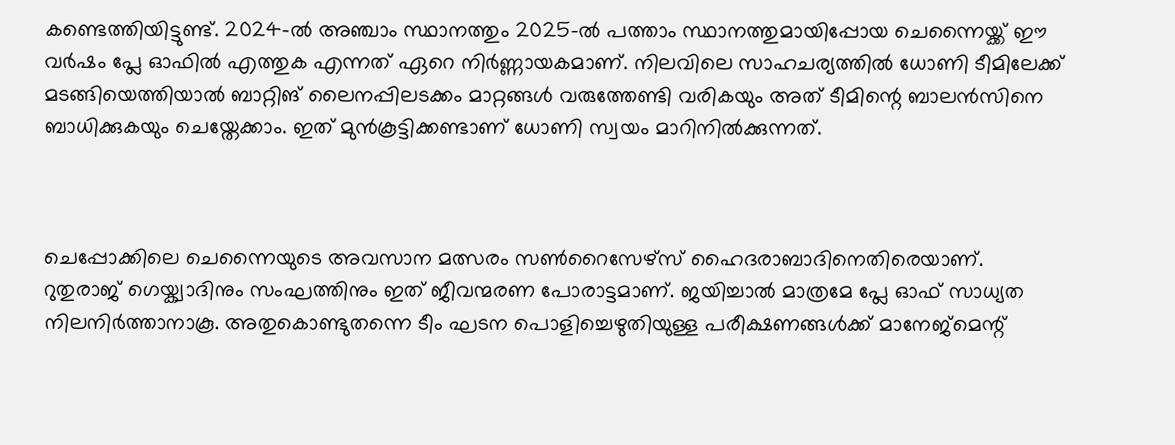കണ്ടെത്തിയിട്ടുണ്ട്. 2024-ൽ അഞ്ചാം സ്ഥാനത്തും 2025-ൽ പത്താം സ്ഥാനത്തുമായിപ്പോയ ചെന്നൈയ്ക്ക് ഈ വർഷം പ്ലേ ഓഫിൽ എത്തുക എന്നത് ഏറെ നിർണ്ണായകമാണ്. നിലവിലെ സാഹചര്യത്തിൽ ധോണി ടീമിലേക്ക് മടങ്ങിയെത്തിയാൽ ബാറ്റിങ് ലൈനപ്പിലടക്കം മാറ്റങ്ങൾ വരുത്തേണ്ടി വരികയും അത് ടീമിന്റെ ബാലൻസിനെ ബാധിക്കുകയും ചെയ്തേക്കാം. ഇത് മുൻകൂട്ടിക്കണ്ടാണ് ധോണി സ്വയം മാറിനിൽക്കുന്നത്.



ചെപ്പോക്കിലെ ചെന്നൈയുടെ അവസാന മത്സരം സൺറൈസേഴ്‌സ് ഹൈദരാബാദിനെതിരെയാണ്. റുതുരാജ് ഗെയ്ക്വാദിനും സംഘത്തിനും ഇത് ജീവന്മരണ പോരാട്ടമാണ്. ജയിച്ചാൽ മാത്രമേ പ്ലേ ഓഫ് സാധ്യത നിലനിർത്താനാകൂ. അതുകൊണ്ടുതന്നെ ടീം ഘടന പൊളിച്ചെഴുതിയുള്ള പരീക്ഷണങ്ങൾക്ക് മാനേജ്മെന്റ്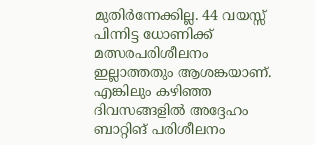മുതിർന്നേക്കില്ല. 44 വയസ്സ് പിന്നിട്ട ധോണിക്ക് മത്സരപരിശീലനം ഇല്ലാത്തതും ആശങ്കയാണ്. എങ്കിലും കഴിഞ്ഞ ദിവസങ്ങളിൽ അദ്ദേഹം ബാറ്റിങ് പരിശീലനം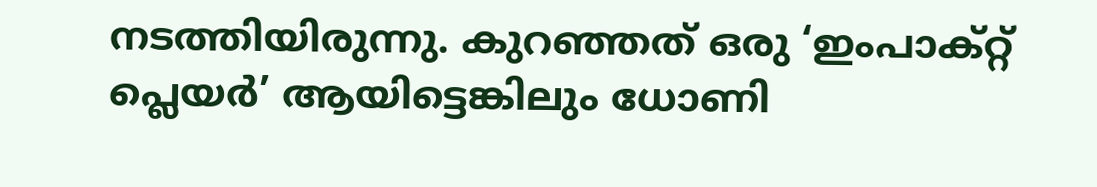നടത്തിയിരുന്നു. കുറഞ്ഞത് ഒരു ‘ഇംപാക്റ്റ് പ്ലെയർ’ ആയിട്ടെങ്കിലും ധോണി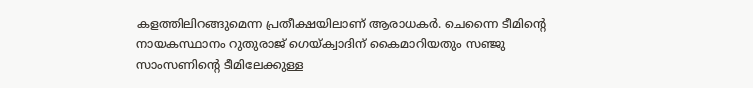കളത്തിലിറങ്ങുമെന്ന പ്രതീക്ഷയിലാണ് ആരാധകർ. ചെന്നൈ ടീമിന്റെ നായകസ്ഥാനം റുതുരാജ് ഗെയ്ക്വാദിന് കൈമാറിയതും സഞ്ജു സാംസണിന്റെ ടീമിലേക്കുള്ള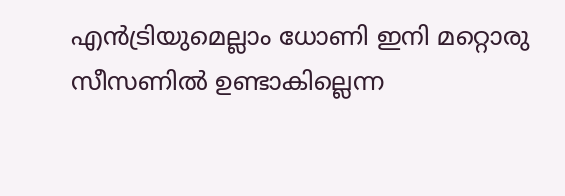എൻട്രിയുമെല്ലാം ധോണി ഇനി മറ്റൊരു സീസണിൽ ഉണ്ടാകില്ലെന്ന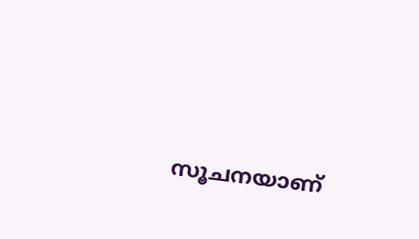സൂചനയാണ്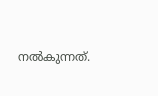നൽകുന്നത്.